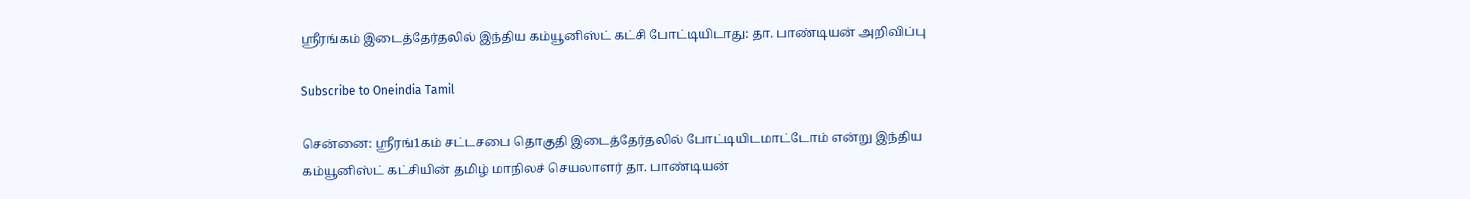ஸ்ரீரங்கம் இடைத்தேர்தலில் இந்திய கம்யூனிஸ்ட் கட்சி போட்டியிடாது: தா. பாண்டியன் அறிவிப்பு

Subscribe to Oneindia Tamil

சென்னை: ஸ்ரீரங்1கம் சட்டசபை தொகுதி இடைத்தேர்தலில் போட்டியிடமாட்டோம் என்று இந்திய கம்யூனிஸ்ட் கட்சியின் தமிழ் மாநிலச் செயலாளர் தா. பாண்டியன்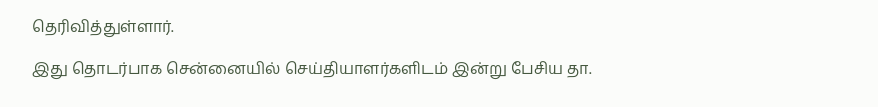தெரிவித்துள்ளார்.

இது தொடர்பாக சென்னையில் செய்தியாளர்களிடம் இன்று பேசிய தா.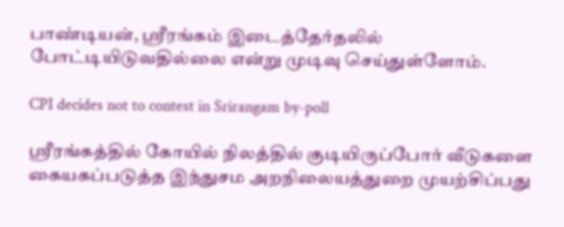பாண்டியன், ஸ்ரீரங்கம் இடைத்தேர்தலில் போட்டியிடுவதில்லை என்று முடிவு செய்துள்ளோம்.

CPI decides not to contest in Srirangam by-poll

ஸ்ரீரங்கத்தில் கோயில் நிலத்தில் குடியிருப்போர் வீடுகளை கையகப்படுத்த இந்துசம அறநிலையத்துறை முயற்சிப்பது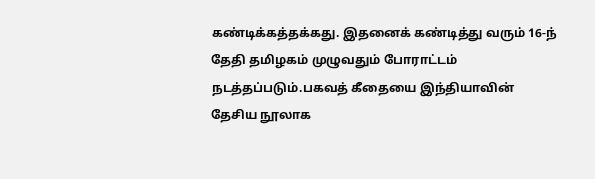கண்டிக்கத்தக்கது. இதனைக் கண்டித்து வரும் 16-ந் தேதி தமிழகம் முழுவதும் போராட்டம் நடத்தப்படும்.பகவத் கீதையை இந்தியாவின் தேசிய நூலாக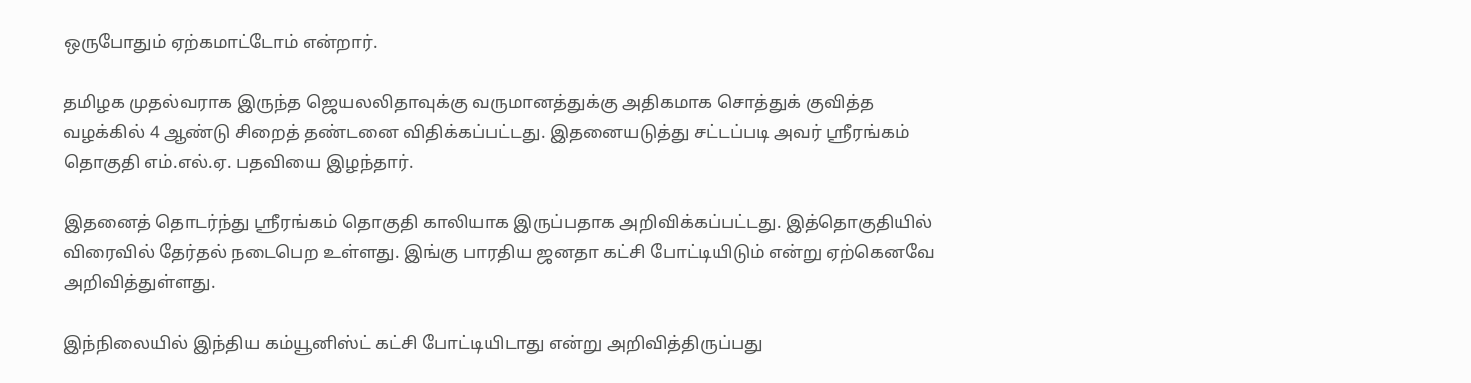ஒருபோதும் ஏற்கமாட்டோம் என்றார்.

தமிழக முதல்வராக இருந்த ஜெயலலிதாவுக்கு வருமானத்துக்கு அதிகமாக சொத்துக் குவித்த வழக்கில் 4 ஆண்டு சிறைத் தண்டனை விதிக்கப்பட்டது. இதனையடுத்து சட்டப்படி அவர் ஸ்ரீரங்கம் தொகுதி எம்.எல்.ஏ. பதவியை இழந்தார்.

இதனைத் தொடர்ந்து ஸ்ரீரங்கம் தொகுதி காலியாக இருப்பதாக அறிவிக்கப்பட்டது. இத்தொகுதியில் விரைவில் தேர்தல் நடைபெற உள்ளது. இங்கு பாரதிய ஜனதா கட்சி போட்டியிடும் என்று ஏற்கெனவே அறிவித்துள்ளது.

இந்நிலையில் இந்திய கம்யூனிஸ்ட் கட்சி போட்டியிடாது என்று அறிவித்திருப்பது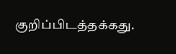குறிப்பிடத்தக்கது.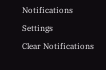Notifications
Settings
Clear Notifications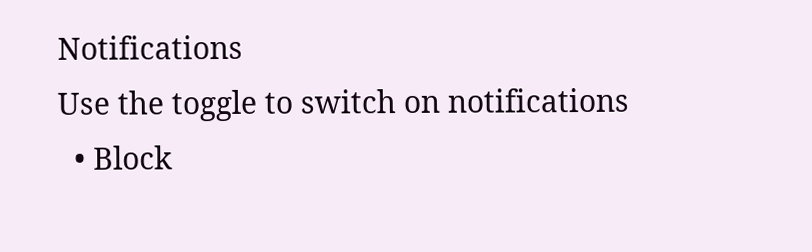Notifications
Use the toggle to switch on notifications
  • Block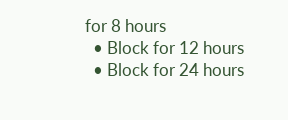for 8 hours
  • Block for 12 hours
  • Block for 24 hours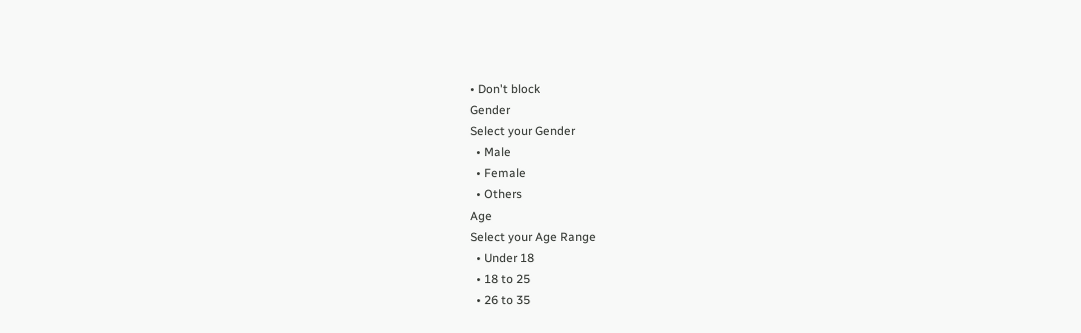• Don't block
Gender
Select your Gender
  • Male
  • Female
  • Others
Age
Select your Age Range
  • Under 18
  • 18 to 25
  • 26 to 35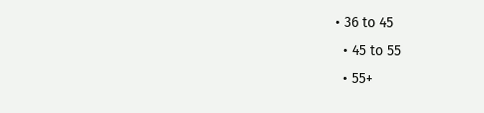• 36 to 45
  • 45 to 55
  • 55+